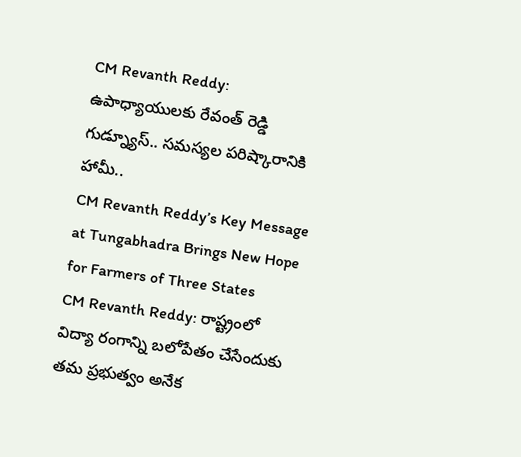CM Revanth Reddy: ఉపాధ్యాయులకు రేవంత్ రెడ్డి గుడ్న్యూస్.. సమస్యల పరిష్కారానికి హామీ..
CM Revanth Reddy’s Key Message at Tungabhadra Brings New Hope for Farmers of Three States
CM Revanth Reddy: రాష్ట్రంలో విద్యా రంగాన్ని బలోపేతం చేసేందుకు తమ ప్రభుత్వం అనేక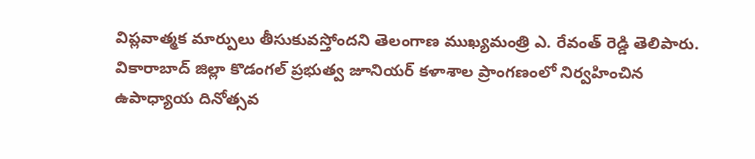విప్లవాత్మక మార్పులు తీసుకువస్తోందని తెలంగాణ ముఖ్యమంత్రి ఎ. రేవంత్ రెడ్డి తెలిపారు. వికారాబాద్ జిల్లా కొడంగల్ ప్రభుత్వ జూనియర్ కళాశాల ప్రాంగణంలో నిర్వహించిన ఉపాధ్యాయ దినోత్సవ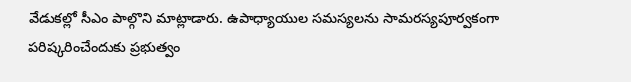వేడుకల్లో సీఎం పాల్గొని మాట్లాడారు. ఉపాధ్యాయుల సమస్యలను సామరస్యపూర్వకంగా పరిష్కరించేందుకు ప్రభుత్వం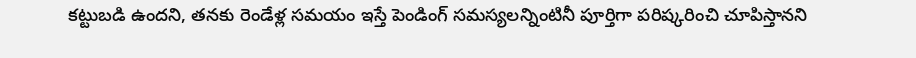కట్టుబడి ఉందని, తనకు రెండేళ్ల సమయం ఇస్తే పెండింగ్ సమస్యలన్నింటినీ పూర్తిగా పరిష్కరించి చూపిస్తానని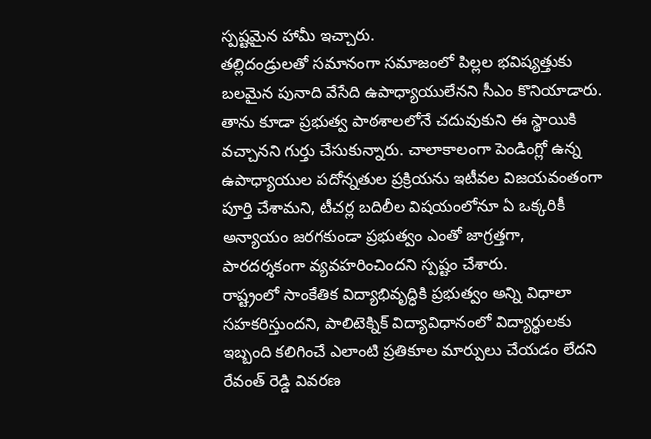స్పష్టమైన హామీ ఇచ్చారు.
తల్లిదండ్రులతో సమానంగా సమాజంలో పిల్లల భవిష్యత్తుకు బలమైన పునాది వేసేది ఉపాధ్యాయులేనని సీఎం కొనియాడారు. తాను కూడా ప్రభుత్వ పాఠశాలలోనే చదువుకుని ఈ స్థాయికి వచ్చానని గుర్తు చేసుకున్నారు. చాలాకాలంగా పెండింగ్లో ఉన్న ఉపాధ్యాయుల పదోన్నతుల ప్రక్రియను ఇటీవల విజయవంతంగా పూర్తి చేశామని, టీచర్ల బదిలీల విషయంలోనూ ఏ ఒక్కరికీ అన్యాయం జరగకుండా ప్రభుత్వం ఎంతో జాగ్రత్తగా, పారదర్శకంగా వ్యవహరించిందని స్పష్టం చేశారు.
రాష్ట్రంలో సాంకేతిక విద్యాభివృద్ధికి ప్రభుత్వం అన్ని విధాలా సహకరిస్తుందని, పాలిటెక్నిక్ విద్యావిధానంలో విద్యార్థులకు ఇబ్బంది కలిగించే ఎలాంటి ప్రతికూల మార్పులు చేయడం లేదని రేవంత్ రెడ్డి వివరణ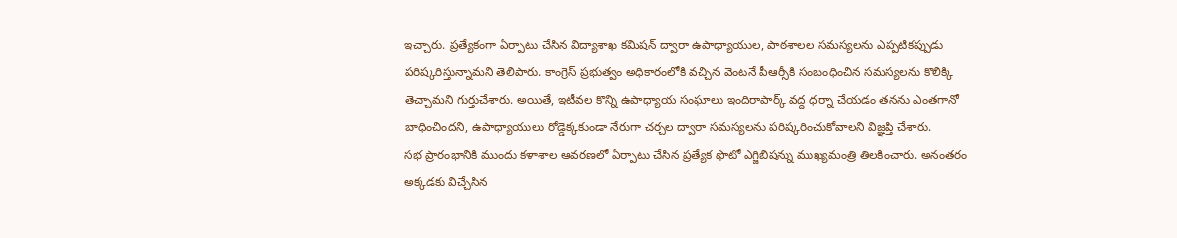ఇచ్చారు. ప్రత్యేకంగా ఏర్పాటు చేసిన విద్యాశాఖ కమిషన్ ద్వారా ఉపాధ్యాయుల, పాఠశాలల సమస్యలను ఎప్పటికప్పుడు పరిష్కరిస్తున్నామని తెలిపారు. కాంగ్రెస్ ప్రభుత్వం అధికారంలోకి వచ్చిన వెంటనే పీఆర్సీకి సంబంధించిన సమస్యలను కొలిక్కి తెచ్చామని గుర్తుచేశారు. అయితే, ఇటీవల కొన్ని ఉపాధ్యాయ సంఘాలు ఇందిరాపార్క్ వద్ద ధర్నా చేయడం తనను ఎంతగానో బాధించిందని, ఉపాధ్యాయులు రోడ్డెక్కకుండా నేరుగా చర్చల ద్వారా సమస్యలను పరిష్కరించుకోవాలని విజ్ఞప్తి చేశారు.
సభ ప్రారంభానికి ముందు కళాశాల ఆవరణలో ఏర్పాటు చేసిన ప్రత్యేక ఫొటో ఎగ్జిబిషన్ను ముఖ్యమంత్రి తిలకించారు. అనంతరం అక్కడకు విచ్చేసిన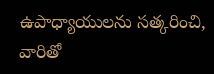ఉపాధ్యాయులను సత్కరించి, వారితో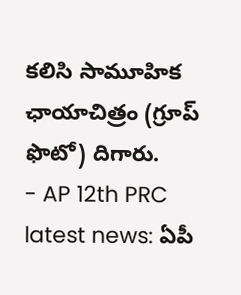కలిసి సామూహిక ఛాయాచిత్రం (గ్రూప్ ఫొటో) దిగారు.
- AP 12th PRC latest news: ఏపీ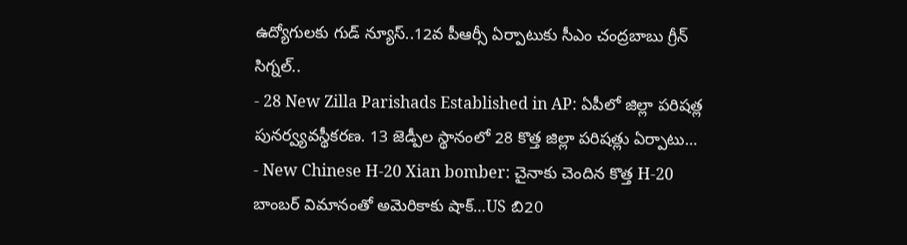ఉద్యోగులకు గుడ్ న్యూస్..12వ పీఆర్సీ ఏర్పాటుకు సీఎం చంద్రబాబు గ్రీన్ సిగ్నల్..
- 28 New Zilla Parishads Established in AP: ఏపీలో జిల్లా పరిషత్ల పునర్వ్యవస్థీకరణ. 13 జెడ్పీల స్థానంలో 28 కొత్త జిల్లా పరిషత్లు ఏర్పాటు…
- New Chinese H-20 Xian bomber: చైనాకు చెందిన కొత్త H-20 బాంబర్ విమానంతో అమెరికాకు షాక్…US బి20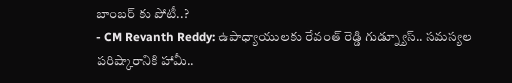బాంబర్ కు పోటీ..?
- CM Revanth Reddy: ఉపాధ్యాయులకు రేవంత్ రెడ్డి గుడ్న్యూస్.. సమస్యల పరిష్కారానికి హామీ..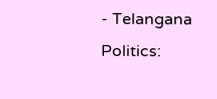- Telangana Politics: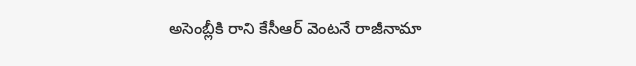అసెంబ్లీకి రాని కేసీఆర్ వెంటనే రాజీనామా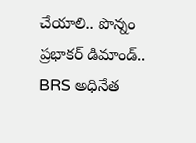చేయాలి.. పొన్నం ప్రభాకర్ డిమాండ్.. BRS అధినేత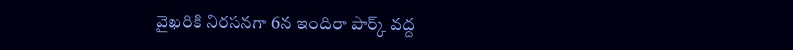వైఖరికి నిరసనగా 6న ఇందిరా పార్క్ వద్ద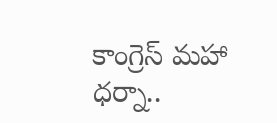కాంగ్రెస్ మహా ధర్నా..